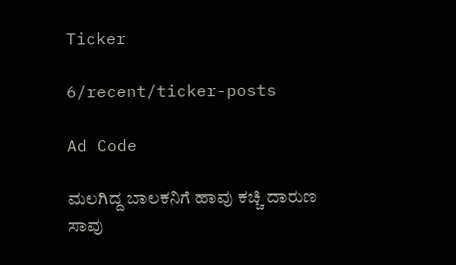Ticker

6/recent/ticker-posts

Ad Code

ಮಲಗಿದ್ದ ಬಾಲಕನಿಗೆ ಹಾವು ಕಚ್ಚಿ ದಾರುಣ ಸಾವು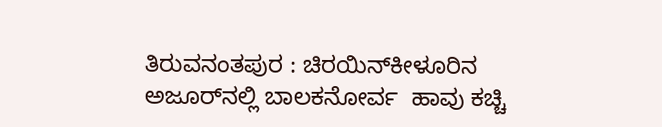ತಿರುವನಂತಪುರ : ಚಿರಯಿನ್‌ಕೀಳೂರಿನ   ಅಜೂರ್‌ನಲ್ಲಿ ಬಾಲಕನೋರ್ವ  ಹಾವು ಕಚ್ಚಿ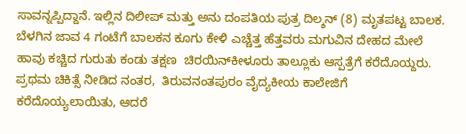ಸಾವನ್ನಪ್ಪಿದ್ದಾನೆ. ಇಲ್ಲಿನ ದಿಲೀಪ್ ಮತ್ತು ಅನು ದಂಪತಿಯ ಪುತ್ರ ದಿಲ್ಶನ್ (8) ಮೃತಪಟ್ಟ ಬಾಲಕ. ಬೆಳಗಿನ ಜಾವ 4 ಗಂಟೆಗೆ ಬಾಲಕನ ಕೂಗು ಕೇಳಿ ಎಚ್ಚೆತ್ತ ಹೆತ್ತವರು ಮಗುವಿನ ದೇಹದ ಮೇಲೆ ಹಾವು ಕಚ್ಚಿದ ಗುರುತು ಕಂಡು ತಕ್ಷಣ  ಚಿರಯಿನ್‌ಕೀಳೂರು ತಾಲ್ಲೂಕು ಆಸ್ಪತ್ರೆಗೆ ಕರೆದೊಯ್ದರು. ಪ್ರಥಮ ಚಿಕಿತ್ಸೆ ನೀಡಿದ ನಂತರ,  ತಿರುವನಂತಪುರಂ ವೈದ್ಯಕೀಯ ಕಾಲೇಜಿಗೆ ಕರೆದೊಯ್ಯಲಾಯಿತು, ಆದರೆ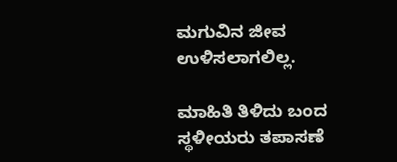ಮಗುವಿನ ಜೀವ ಉಳಿಸಲಾಗಲಿಲ್ಲ.

ಮಾಹಿತಿ ತಿಳಿದು ಬಂದ   ಸ್ಥಳೀಯರು ತಪಾಸಣೆ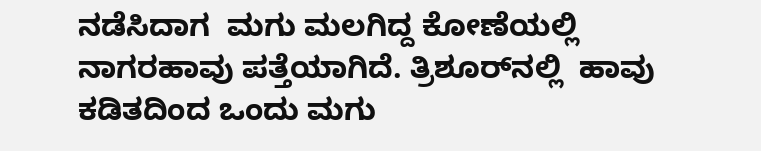ನಡೆಸಿದಾಗ  ಮಗು ಮಲಗಿದ್ದ ಕೋಣೆಯಲ್ಲಿ ನಾಗರಹಾವು ಪತ್ತೆಯಾಗಿದೆ. ತ್ರಿಶೂರ್‌ನಲ್ಲಿ  ಹಾವು ಕಡಿತದಿಂದ ಒಂದು ಮಗು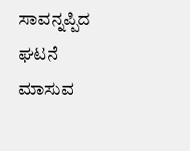ಸಾವನ್ನಪ್ಪಿದ ಘಟನೆ  ಮಾಸುವ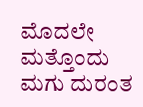ಮೊದಲೇ  ಮತ್ತೊಂದು ಮಗು ದುರಂತ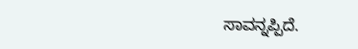ಸಾವನ್ನಪ್ಪಿದೆ.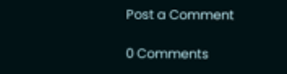Post a Comment

0 Comments